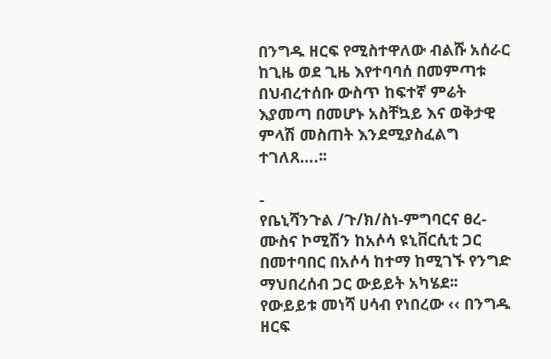በንግዱ ዘርፍ የሚስተዋለው ብልሹ አሰራር ከጊዜ ወደ ጊዜ እየተባባሰ በመምጣቱ በህብረተሰቡ ውስጥ ከፍተኛ ምሬት እያመጣ በመሆኑ አስቸኳይ እና ወቅታዊ ምላሽ መስጠት እንደሚያስፈልግ ተገለጸ….፡፡

-
የቤኒሻንጉል /ጉ/ክ/ስነ-ምግባርና ፀረ-ሙስና ኮሚሽን ከአሶሳ ዩኒቨርሲቲ ጋር በመተባበር በአሶሳ ከተማ ከሚገኙ የንግድ ማህበረሰብ ጋር ውይይት አካሄደ፡፡
የውይይቱ መነሻ ሀሳብ የነበረው ‹‹ በንግዱ ዘርፍ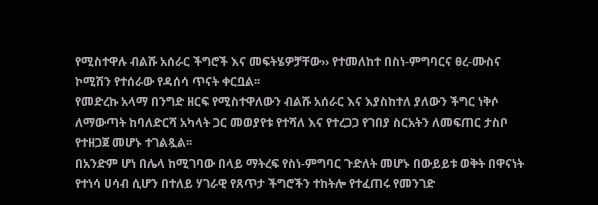የሚስተዋሉ ብልሹ አሰራር ችግሮች እና መፍትሄዎቻቸው›› የተመለከተ በስነ-ምግባርና ፀረ-ሙስና ኮሚሽን የተሰራው የዳሰሳ ጥናት ቀርቧል፡፡
የመድረኩ አላማ በንግድ ዘርፍ የሚስተዋለውን ብልሹ አሰራር እና እያስከተለ ያለውን ችግር ነቅሶ ለማውጣት ከባለድርሻ አካላት ጋር መወያየቱ የተሻለ እና የተረጋጋ የገበያ ስርአትን ለመፍጠር ታስቦ የተዘጋጀ መሆኑ ተገልጿል፡፡
በአንድም ሆነ በሌላ ከሚገባው በላይ ማትረፍ የስነ-ምግባር ጉድለት መሆኑ በውይይቱ ወቅት በዋናነት የተነሳ ሀሳብ ሲሆን በተለይ ሃገራዊ የጸጥታ ችግሮችን ተከትሎ የተፈጠሩ የመንገድ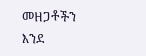መዘጋቶችን እንደ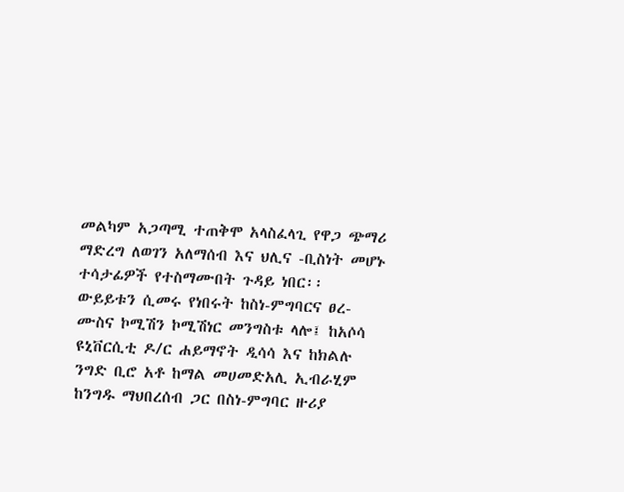መልካም አጋጣሚ ተጠቅሞ አላስፈላጊ የዋጋ ጭማሪ ማድረግ ለወገን አለማሰብ እና ህሊና -ቢስነት መሆኑ ተሳታፊዎች የተስማሙበት ጉዳይ ነበር፡፡
ውይይቱን ሲመሩ የነበሩት ከስነ-ምግባርና ፀረ-ሙስና ኮሚሽን ኮሚሽነር መንግስቱ ላሎ፤ ከአሶሳ ዩኒቨርሲቲ ዶ/ር ሐይማኖት ዲሳሳ እና ከክልሉ ንግድ ቢሮ አቶ ከማል መሀመድአሊ ኢብራሂም ከንግዱ ማህበረሰብ ጋር በስነ-ምግባር ዙሪያ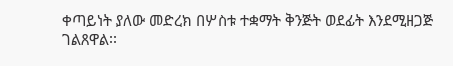ቀጣይነት ያለው መድረክ በሦስቱ ተቋማት ቅንጅት ወደፊት እንደሚዘጋጅ ገልጸዋል፡፡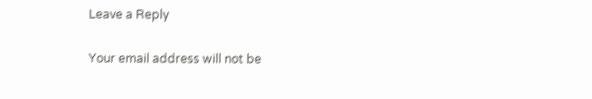Leave a Reply

Your email address will not be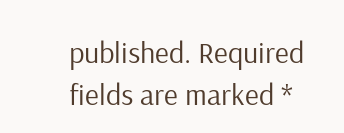published. Required fields are marked *